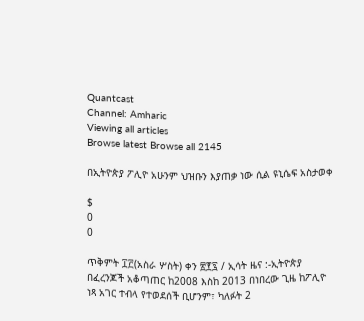Quantcast
Channel: Amharic
Viewing all articles
Browse latest Browse all 2145

በኢትዮጵያ ፖሊዮ አሁንም ህዝቡን እያጠቃ ነው ሲል ዩኒሴፍ አስታወቀ

$
0
0

ጥቅምት ፲፫(አስራ ሦስት) ቀን ፳፻፯ / ኢሳት ዜና :-ኢትዮጵያ በፈረንጆች አቆጣጠር ከ2008 እስከ 2013 በነበረው ጊዜ ከፖሊዮ ነጻ አገር ተብላ የተወደሰች ቢሆንም፣ ካለፉት 2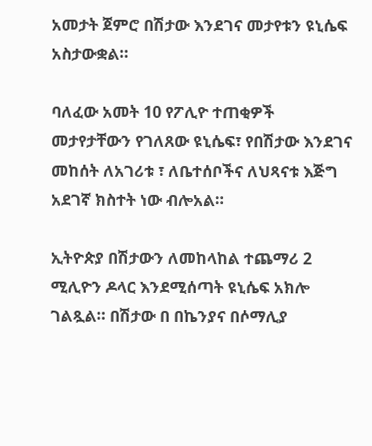አመታት ጀምሮ በሽታው እንደገና መታየቱን ዩኒሴፍ አስታውቋል።

ባለፈው አመት 10 የፖሊዮ ተጠቂዎች መታየታቸውን የገለጸው ዩኒሴፍ፣ የበሽታው እንደገና መከሰት ለአገሪቱ ፣ ለቤተሰቦችና ለህጻናቱ እጅግ አደገኛ ክስተት ነው ብሎአል።

ኢትዮጵያ በሽታውን ለመከላከል ተጨማሪ 2 ሚሊዮን ዶላር እንደሚሰጣት ዩኒሴፍ አክሎ ገልጿል። በሽታው በ በኬንያና በሶማሊያ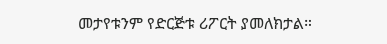መታየቱንም የድርጅቱ ሪፖርት ያመለክታል።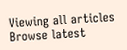Viewing all articles
Browse latest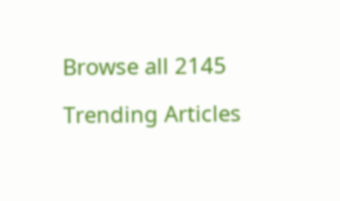Browse all 2145

Trending Articles